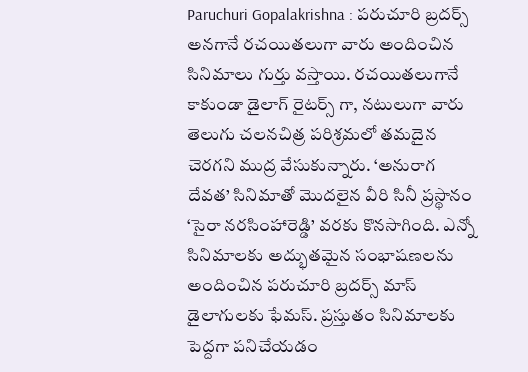Paruchuri Gopalakrishna : పరుచూరి బ్రదర్స్ అనగానే రచయితలుగా వారు అందించిన సినిమాలు గుర్తు వస్తాయి. రచయితలుగానే కాకుండా డైలాగ్ రైటర్స్ గా, నటులుగా వారు తెలుగు చలనచిత్ర పరిశ్రమలో తమదైన చెరగని ముద్ర వేసుకున్నారు. ‘అనురాగ దేవత’ సినిమాతో మొదలైన వీరి సినీ ప్రస్థానం ‘సైరా నరసింహారెడ్డి’ వరకు కొనసాగింది. ఎన్నో సినిమాలకు అద్భుతమైన సంభాషణలను అందించిన పరుచూరి బ్రదర్స్ మాస్ డైలాగులకు ఫేమస్. ప్రస్తుతం సినిమాలకు పెద్దగా పనిచేయడం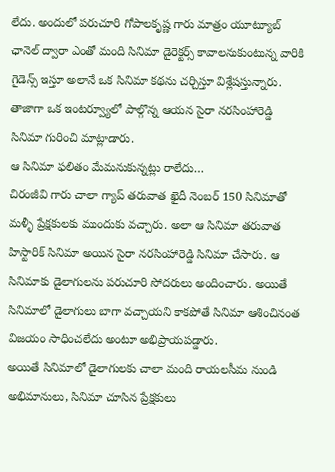లేదు. అందులో పరుచూరి గోపాలకృష్ణ గారు మాత్రం యూట్యూబ్ ఛానెల్ ద్వారా ఎంతో మంది సినిమా డైరెక్టర్స్ కావాలనుకుంటున్న వారికి గైడెన్స్ ఇస్తూ అలానే ఒక సినిమా కథను చర్చిస్తూ విశ్లేషస్తున్నారు. తాజాగా ఒక ఇంటర్వ్యూలో పాల్గొన్న ఆయన సైరా నరసింహారెడ్డి సినిమా గురించి మాట్లాడారు.
ఆ సినిమా ఫలితం మేమనుకున్నట్లు రాలేదు…
చిరంజీవి గారు చాలా గ్యాప్ తరువాత ఖైదీ నెంబర్ 150 సినిమాతో మళ్ళీ ప్రేక్షకులకు ముందుకు వచ్చారు. అలా ఆ సినిమా తరువాత హిస్టారిక్ సినిమా అయిన సైరా నరసింహారెడ్డి సినిమా చేసారు. ఆ సినిమాకు డైలాగులను పరుచూరి సోదరులు అందించారు. అయితే సినిమాలో డైలాగులు బాగా వచ్చాయని కాకపోతే సినిమా ఆశించినంత విజయం సాధించలేదు అంటూ అభిప్రాయపడ్డారు.
అయితే సినిమాలో డైలాగులకు చాలా మంది రాయలసీమ నుండి అభిమానులు, సినిమా చూసిన ప్రేక్షకులు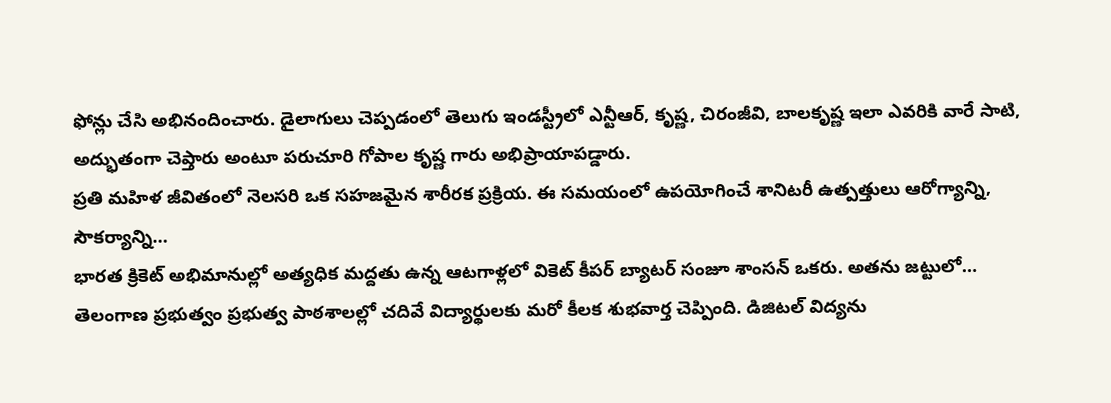ఫోన్లు చేసి అభినందించారు. డైలాగులు చెప్పడంలో తెలుగు ఇండస్ట్రీలో ఎన్టీఆర్, కృష్ణ, చిరంజీవి, బాలకృష్ణ ఇలా ఎవరికి వారే సాటి, అద్భుతంగా చెప్తారు అంటూ పరుచూరి గోపాల కృష్ణ గారు అభిప్రాయాపడ్డారు.
ప్రతి మహిళ జీవితంలో నెలసరి ఒక సహజమైన శారీరక ప్రక్రియ. ఈ సమయంలో ఉపయోగించే శానిటరీ ఉత్పత్తులు ఆరోగ్యాన్ని, సౌకర్యాన్ని…
భారత క్రికెట్ అభిమానుల్లో అత్యధిక మద్దతు ఉన్న ఆటగాళ్లలో వికెట్ కీపర్ బ్యాటర్ సంజూ శాంసన్ ఒకరు. అతను జట్టులో…
తెలంగాణ ప్రభుత్వం ప్రభుత్వ పాఠశాలల్లో చదివే విద్యార్థులకు మరో కీలక శుభవార్త చెప్పింది. డిజిటల్ విద్యను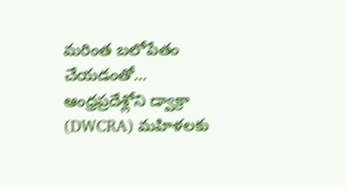మరింత బలోపేతం చేయడంతో…
ఆంధ్రప్రదేశ్లోని డ్వాక్రా (DWCRA) మహిళలకు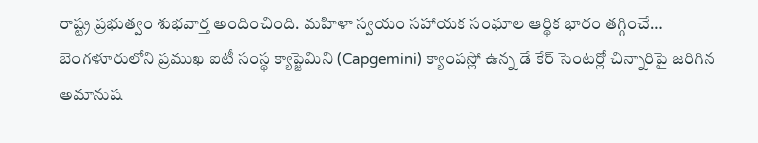రాష్ట్ర ప్రభుత్వం శుభవార్త అందించింది. మహిళా స్వయం సహాయక సంఘాల ఆర్థిక భారం తగ్గించే…
బెంగళూరులోని ప్రముఖ ఐటీ సంస్థ క్యాప్జెమిని (Capgemini) క్యాంపస్లో ఉన్న డే కేర్ సెంటర్లో చిన్నారిపై జరిగిన అమానుష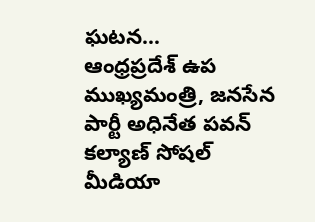ఘటన…
ఆంధ్రప్రదేశ్ ఉప ముఖ్యమంత్రి, జనసేన పార్టీ అధినేత పవన్ కల్యాణ్ సోషల్ మీడియా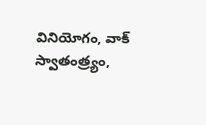వినియోగం, వాక్ స్వాతంత్ర్యం,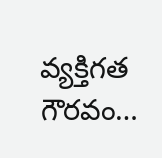వ్యక్తిగత గౌరవం…